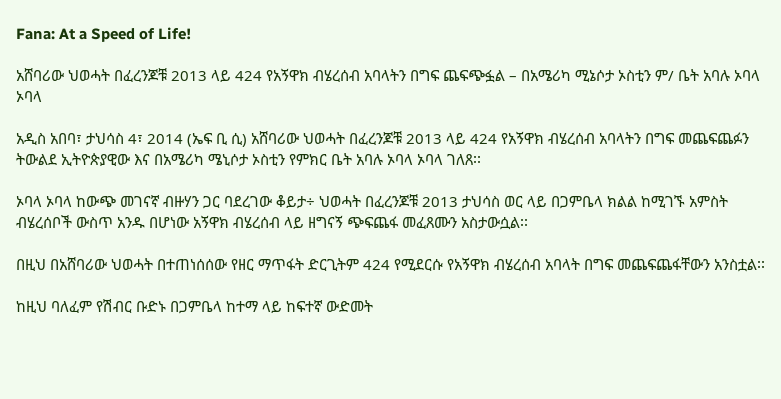Fana: At a Speed of Life!

አሸባሪው ህወሓት በፈረንጆቹ 2013 ላይ 424 የአኝዋክ ብሄረሰብ አባላትን በግፍ ጨፍጭፏል – በአሜሪካ ሚኔሶታ ኦስቲን ም/ ቤት አባሉ ኦባላ ኦባላ

አዲስ አበባ፣ ታህሳስ 4፣ 2014 (ኤፍ ቢ ሲ) አሸባሪው ህወሓት በፈረንጆቹ 2013 ላይ 424 የአኝዋክ ብሄረሰብ አባላትን በግፍ መጨፍጨፉን ትውልደ ኢትዮጵያዊው እና በአሜሪካ ሜኒሶታ ኦስቲን የምክር ቤት አባሉ ኦባላ ኦባላ ገለጸ፡፡

ኦባላ ኦባላ ከውጭ መገናኛ ብዙሃን ጋር ባደረገው ቆይታ÷ ህወሓት በፈረንጆቹ 2013 ታህሳስ ወር ላይ በጋምቤላ ክልል ከሚገኙ አምስት ብሄረሰቦች ውስጥ አንዱ በሆነው አኝዋክ ብሄረሰብ ላይ ዘግናኝ ጭፍጨፋ መፈጸሙን አስታውሷል፡፡

በዚህ በአሸባሪው ህወሓት በተጠነሰሰው የዘር ማጥፋት ድርጊትም 424 የሚደርሱ የአኝዋክ ብሄረሰብ አባላት በግፍ መጨፍጨፋቸውን አንስቷል፡፡

ከዚህ ባለፈም የሽብር ቡድኑ በጋምቤላ ከተማ ላይ ከፍተኛ ውድመት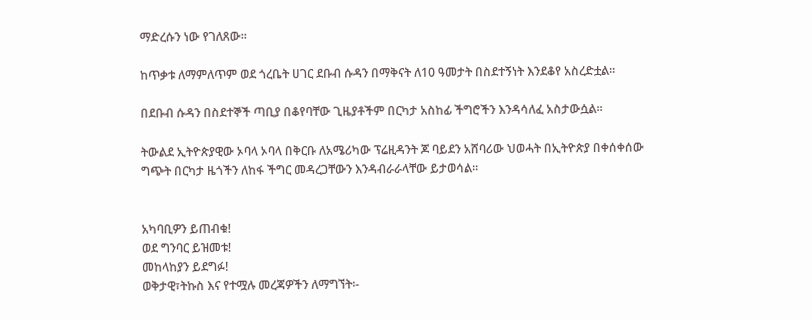ማድረሱን ነው የገለጸው፡፡

ከጥቃቱ ለማምለጥም ወደ ጎረቤት ሀገር ደቡብ ሱዳን በማቅናት ለ10 ዓመታት በስደተኝነት እንደቆየ አስረድቷል፡፡

በደቡብ ሱዳን በስደተኞች ጣቢያ በቆየባቸው ጊዜያቶችም በርካታ አስከፊ ችግሮችን እንዳሳለፈ አስታውሷል፡፡

ትውልደ ኢትዮጵያዊው ኦባላ ኦባላ በቅርቡ ለአሜሪካው ፕሬዚዳንት ጆ ባይደን አሸባሪው ህወሓት በኢትዮጵያ በቀሰቀሰው ግጭት በርካታ ዜጎችን ለከፋ ችግር መዳረጋቸውን እንዳብራራላቸው ይታወሳል፡፡


አካባቢዎን ይጠብቁ!
ወደ ግንባር ይዝመቱ!
መከላከያን ይደግፉ!
ወቅታዊ፣ትኩስ እና የተሟሉ መረጃዎችን ለማግኘት፡-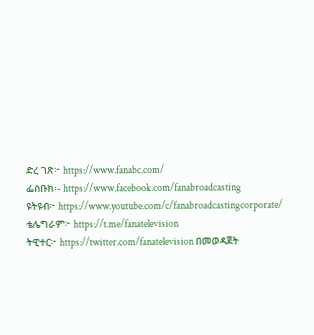ድረ ገጽ፦ https://www.fanabc.com/
ፌስቡክ፡- https://www.facebook.com/fanabroadcasting
ዩትዩብ፦ https://www.youtube.com/c/fanabroadcastingcorporate/
ቴሌግራም፦ https://t.me/fanatelevision
ትዊተር፦ https://twitter.com/fanatelevision በመወዳጀት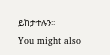ይከታተሉን፡፡
You might also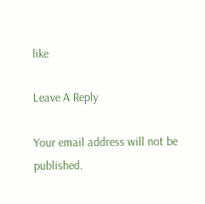like

Leave A Reply

Your email address will not be published.